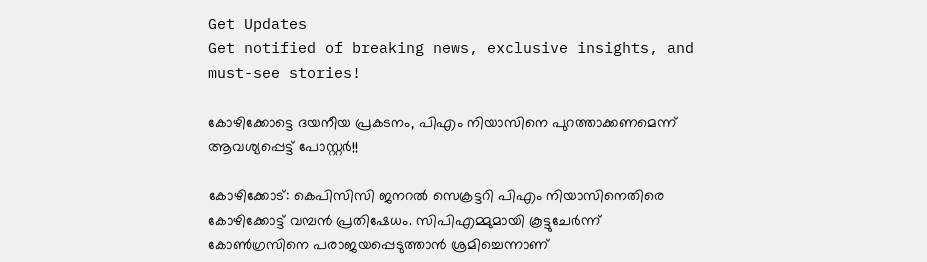Get Updates
Get notified of breaking news, exclusive insights, and must-see stories!

കോഴിക്കോട്ടെ ദയനീയ പ്രകടനം, പിഎം നിയാസിനെ പുറത്താക്കണമെന്ന് ആവശ്യപ്പെട്ട് പോസ്റ്റര്‍!!

കോഴിക്കോട്: കെപിസിസി ജനറല്‍ സെക്രട്ടറി പിഎം നിയാസിനെതിരെ കോഴിക്കോട്ട് വമ്പന്‍ പ്രതിഷേധം. സിപിഎമ്മുമായി കൂട്ടുചേര്‍ന്ന് കോണ്‍ഗ്രസിനെ പരാജയപ്പെടുത്താന്‍ ശ്രമിച്ചെന്നാണ്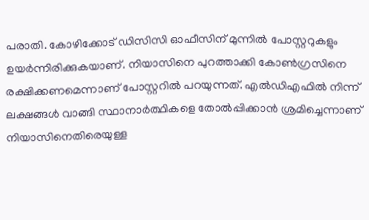പരാതി. കോഴിക്കോട് ഡിസിസി ഓഫീസിന് മുന്നില്‍ പോസ്റ്ററുകളും ഉയര്‍ന്നിരിക്കുകയാണ്. നിയാസിനെ പുറത്താക്കി കോണ്‍ഗ്രസിനെ രക്ഷിക്കണമെന്നാണ് പോസ്റ്ററില്‍ പറയുന്നത്. എല്‍ഡിഎഫില്‍ നിന്ന് ലക്ഷങ്ങള്‍ വാങ്ങി സ്ഥാനാര്‍ത്ഥികളെ തോല്‍പ്പിക്കാന്‍ ശ്രമിച്ചെന്നാണ് നിയാസിനെതിരെയുള്ള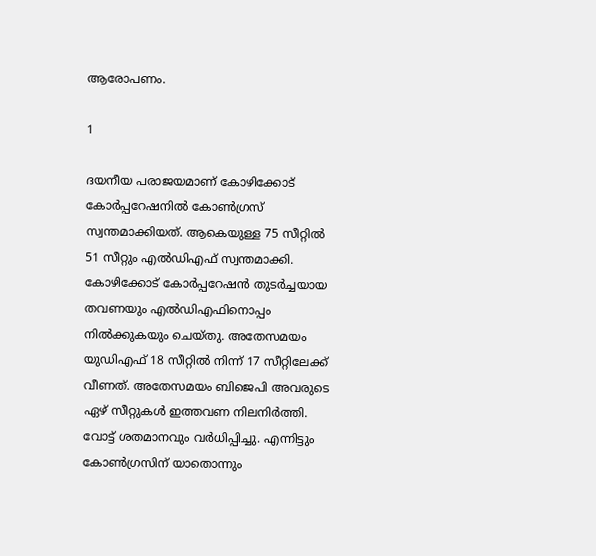ആരോപണം.

1

ദയനീയ പരാജയമാണ് കോഴിക്കോട് കോര്‍പ്പറേഷനില്‍ കോണ്‍ഗ്രസ് സ്വന്തമാക്കിയത്. ആകെയുള്ള 75 സീറ്റില്‍ 51 സീറ്റും എല്‍ഡിഎഫ് സ്വന്തമാക്കി. കോഴിക്കോട് കോര്‍പ്പറേഷന്‍ തുടര്‍ച്ചയായ തവണയും എല്‍ഡിഎഫിനൊപ്പം നില്‍ക്കുകയും ചെയ്തു. അതേസമയം യുഡിഎഫ് 18 സീറ്റില്‍ നിന്ന് 17 സീറ്റിലേക്ക് വീണത്. അതേസമയം ബിജെപി അവരുടെ ഏഴ് സീറ്റുകള്‍ ഇത്തവണ നിലനിര്‍ത്തി. വോട്ട് ശതമാനവും വര്‍ധിപ്പിച്ചു. എന്നിട്ടും കോണ്‍ഗ്രസിന് യാതൊന്നും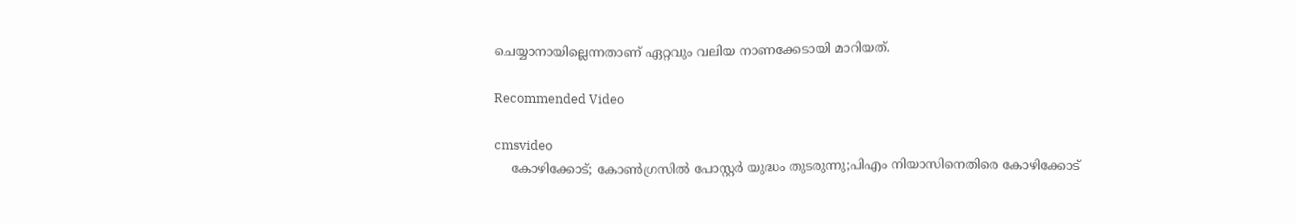ചെയ്യാനായില്ലെന്നതാണ് ഏറ്റവും വലിയ നാണക്കേടായി മാറിയത്.

Recommended Video

cmsvideo
    കോഴിക്കോട്; കോൺഗ്രസിൽ പോസ്റ്റർ യുദ്ധം തുടരുന്നു;പിഎം നിയാസിനെതിരെ കോഴിക്കോട്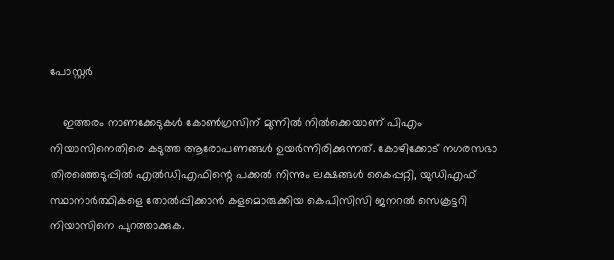പോസ്റ്റർ

    ഇത്തരം നാണക്കേടുകള്‍ കോണ്‍ഗ്രസിന് മുന്നില്‍ നില്‍ക്കെയാണ് പിഎം നിയാസിനെതിരെ കടുത്ത ആരോപണങ്ങള്‍ ഉയര്‍ന്നിരിക്കുന്നത്. കോഴിക്കോട് നഗരസഭാ തിരഞ്ഞെടുപ്പില്‍ എല്‍ഡിഎഫിന്റെ പക്കല്‍ നിന്നും ലക്ഷങ്ങള്‍ കൈപ്പറ്റി, യുഡിഎഫ് സ്ഥാനാര്‍ത്ഥികളെ തോല്‍പ്പിക്കാന്‍ കളമൊരുക്കിയ കെപിസിസി ജനറല്‍ സെക്രട്ടറി നിയാസിനെ പുറത്താക്കുക.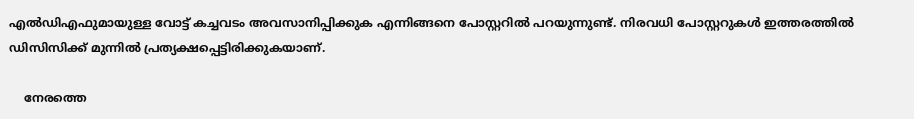എല്‍ഡിഎഫുമായുള്ള വോട്ട് കച്ചവടം അവസാനിപ്പിക്കുക എന്നിങ്ങനെ പോസ്റ്ററില്‍ പറയുന്നുണ്ട്. നിരവധി പോസ്റ്ററുകള്‍ ഇത്തരത്തില്‍ ഡിസിസിക്ക് മുന്നില്‍ പ്രത്യക്ഷപ്പെട്ടിരിക്കുകയാണ്.

    നേരത്തെ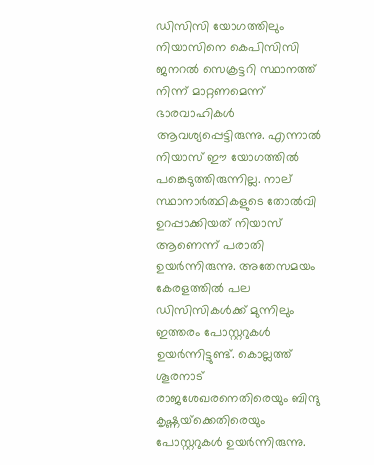ഡിസിസി യോഗത്തിലും നിയാസിനെ കെപിസിസി ജനറല്‍ സെക്രട്ടറി സ്ഥാനത്ത് നിന്ന് മാറ്റണമെന്ന് ഭാരവാഹികള്‍ ആവശ്യപ്പെട്ടിരുന്നു. എന്നാല്‍ നിയാസ് ഈ യോഗത്തില്‍ പങ്കെടുത്തിരുന്നില്ല. നാല് സ്ഥാനാര്‍ത്ഥികളുടെ തോല്‍വി ഉറപ്പാക്കിയത് നിയാസ് ആണെന്ന് പരാതി ഉയര്‍ന്നിരുന്നു. അതേസമയം കേരളത്തില്‍ പല ഡിസിസികള്‍ക്ക് മുന്നിലും ഇത്തരം പോസ്റ്ററുകള്‍ ഉയര്‍ന്നിട്ടുണ്ട്. കൊല്ലത്ത് ശൂരനാട് രാജശേഖരനെതിരെയും ബിന്ദു കൃഷ്ണയ്‌ക്കെതിരെയും പോസ്റ്ററുകള്‍ ഉയര്‍ന്നിരുന്നു.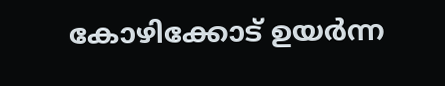കോഴിക്കോട് ഉയര്‍ന്ന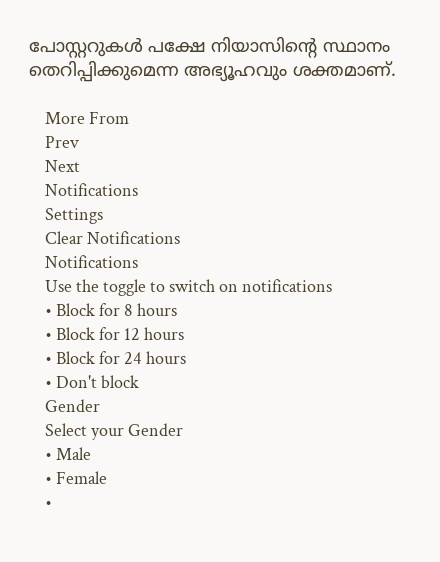പോസ്റ്ററുകള്‍ പക്ഷേ നിയാസിന്റെ സ്ഥാനം തെറിപ്പിക്കുമെന്ന അഭ്യൂഹവും ശക്തമാണ്.

    More From
    Prev
    Next
    Notifications
    Settings
    Clear Notifications
    Notifications
    Use the toggle to switch on notifications
    • Block for 8 hours
    • Block for 12 hours
    • Block for 24 hours
    • Don't block
    Gender
    Select your Gender
    • Male
    • Female
    •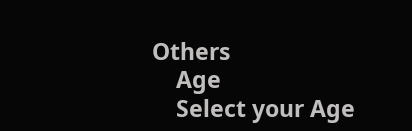Others
    Age
    Select your Age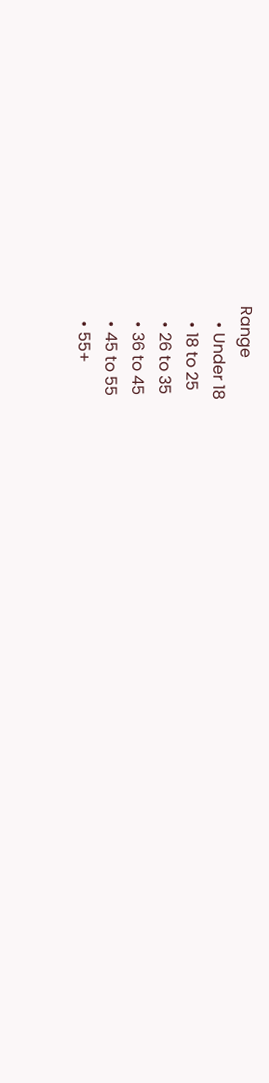Range
    • Under 18
    • 18 to 25
    • 26 to 35
    • 36 to 45
    • 45 to 55
    • 55+